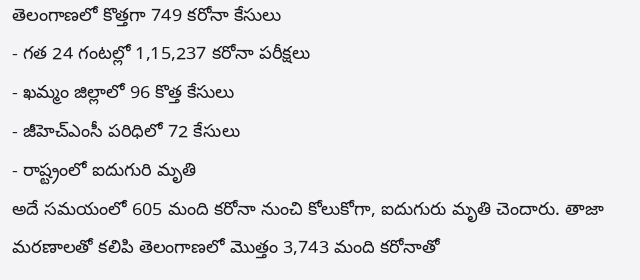తెలంగాణలో కొత్తగా 749 కరోనా కేసులు
- గత 24 గంటల్లో 1,15,237 కరోనా పరీక్షలు
- ఖమ్మం జిల్లాలో 96 కొత్త కేసులు
- జీహెచ్ఎంసీ పరిధిలో 72 కేసులు
- రాష్ట్రంలో ఐదుగురి మృతి
అదే సమయంలో 605 మంది కరోనా నుంచి కోలుకోగా, ఐదుగురు మృతి చెందారు. తాజా మరణాలతో కలిపి తెలంగాణలో మొత్తం 3,743 మంది కరోనాతో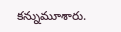కన్నుమూశారు.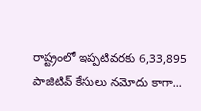రాష్ట్రంలో ఇప్పటివరకు 6,33,895 పాజిటివ్ కేసులు నమోదు కాగా...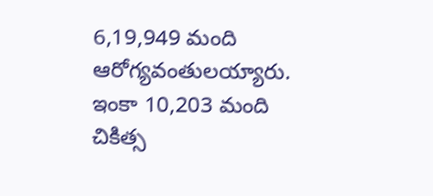6,19,949 మంది ఆరోగ్యవంతులయ్యారు. ఇంకా 10,203 మంది చికిత్స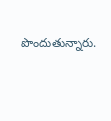పొందుతున్నారు.